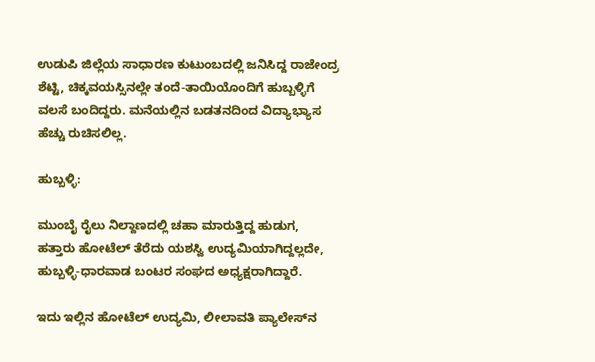ಉಡುಪಿ ಜಿಲ್ಲೆಯ ಸಾಧಾರಣ ಕುಟುಂಬದಲ್ಲಿ ಜನಿಸಿದ್ದ ರಾಜೇಂದ್ರ ಶೆಟ್ಟಿ, ಚಿಕ್ಕವಯಸ್ಸಿನಲ್ಲೇ ತಂದೆ-ತಾಯಿಯೊಂದಿಗೆ ಹುಬ್ಬಳ್ಳಿಗೆ ವಲಸೆ ಬಂದಿದ್ದರು. ಮನೆಯಲ್ಲಿನ ಬಡತನದಿಂದ ವಿದ್ಯಾಭ್ಯಾಸ ಹೆಚ್ಚು ರುಚಿಸಲಿಲ್ಲ.

ಹುಬ್ಬಳ್ಳಿ:

ಮುಂಬೈ ರೈಲು ನಿಲ್ದಾಣದಲ್ಲಿ ಚಹಾ ಮಾರುತ್ತಿದ್ದ ಹುಡುಗ, ಹತ್ತಾರು ಹೋಟೆಲ್‌ ತೆರೆದು ಯಶಸ್ವಿ ಉದ್ಯಮಿಯಾಗಿದ್ದಲ್ಲದೇ, ಹುಬ್ಬಳ್ಳಿ-ಧಾರವಾಡ ಬಂಟರ ಸಂಘದ ಅಧ್ಯಕ್ಷರಾಗಿದ್ದಾರೆ.

ಇದು ಇಲ್ಲಿನ ಹೋಟೆಲ್‌ ಉದ್ಯಮಿ, ಲೀಲಾವತಿ ಪ್ಯಾಲೇಸ್‌ನ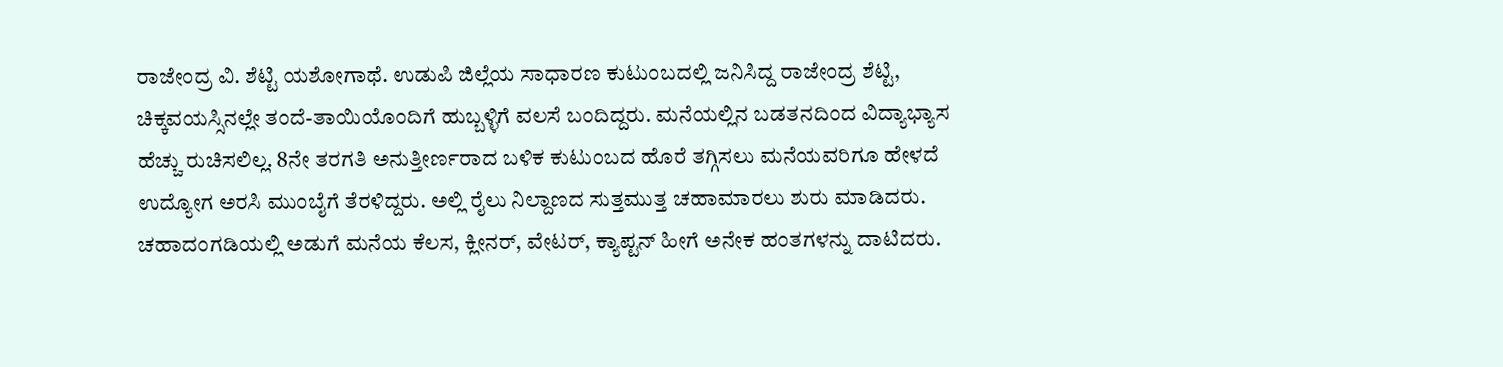ರಾಜೇಂದ್ರ ವಿ. ಶೆಟ್ಟಿ ಯಶೋಗಾಥೆ. ಉಡುಪಿ ಜಿಲ್ಲೆಯ ಸಾಧಾರಣ ಕುಟುಂಬದಲ್ಲಿ ಜನಿಸಿದ್ದ ರಾಜೇಂದ್ರ ಶೆಟ್ಟಿ, ಚಿಕ್ಕವಯಸ್ಸಿನಲ್ಲೇ ತಂದೆ-ತಾಯಿಯೊಂದಿಗೆ ಹುಬ್ಬಳ್ಳಿಗೆ ವಲಸೆ ಬಂದಿದ್ದರು. ಮನೆಯಲ್ಲಿನ ಬಡತನದಿಂದ ವಿದ್ಯಾಭ್ಯಾಸ ಹೆಚ್ಚು ರುಚಿಸಲಿಲ್ಲ. 8ನೇ ತರಗತಿ ಅನುತ್ತೀರ್ಣರಾದ ಬಳಿಕ ಕುಟುಂಬದ ಹೊರೆ ತಗ್ಗಿಸಲು ಮನೆಯವರಿಗೂ ಹೇಳದೆ ಉದ್ಯೋಗ ಅರಸಿ ಮುಂಬೈಗೆ ತೆರಳಿದ್ದರು. ಅಲ್ಲಿ ರೈಲು ನಿಲ್ದಾಣದ ಸುತ್ತಮುತ್ತ ಚಹಾಮಾರಲು ಶುರು ಮಾಡಿದರು. ಚಹಾದಂಗಡಿಯಲ್ಲಿ ಅಡುಗೆ ಮನೆಯ ಕೆಲಸ, ಕ್ಲೀನರ್, ವೇಟರ್, ಕ್ಯಾಪ್ಟನ್ ಹೀಗೆ ಅನೇಕ ಹಂತಗಳನ್ನು ದಾಟಿದರು.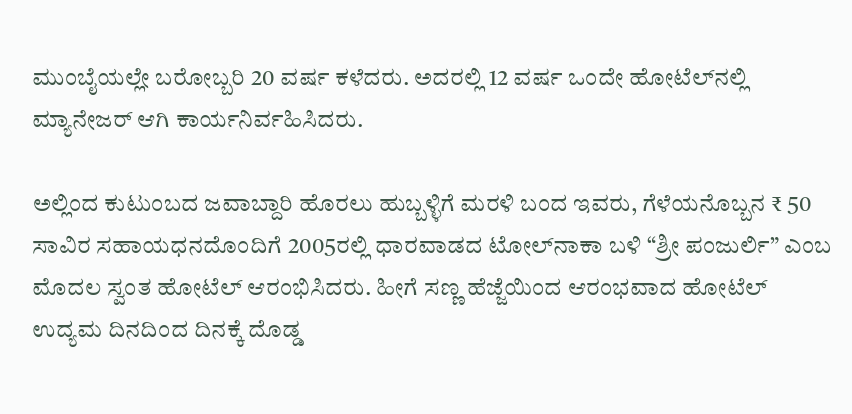ಮುಂಬೈಯಲ್ಲೇ ಬರೋಬ್ಬರಿ 20 ವರ್ಷ ಕಳೆದರು. ಅದರಲ್ಲಿ 12 ವರ್ಷ ಒಂದೇ ಹೋಟೆಲ್‌ನಲ್ಲಿ ಮ್ಯಾನೇಜರ್‌ ಆಗಿ ಕಾರ್ಯನಿರ್ವಹಿಸಿದರು.

ಅಲ್ಲಿಂದ ಕುಟುಂಬದ ಜವಾಬ್ದಾರಿ ಹೊರಲು ಹುಬ್ಬಳ್ಳಿಗೆ ಮರಳಿ ಬಂದ ಇವರು, ಗೆಳೆಯನೊಬ್ಬನ ₹ 50 ಸಾವಿರ ಸಹಾಯಧನದೊಂದಿಗೆ 2005ರಲ್ಲಿ ಧಾರವಾಡದ ಟೋಲ್‌ನಾಕಾ ಬಳಿ “ಶ್ರೀ ಪಂಜುರ್ಲಿ” ಎಂಬ ಮೊದಲ ಸ್ವಂತ ಹೋಟೆಲ್‌ ಆರಂಭಿಸಿದರು. ಹೀಗೆ ಸಣ್ಣ ಹೆಜ್ಜೆಯಿಂದ ಆರಂಭವಾದ ಹೋಟೆಲ್‌ ಉದ್ಯಮ ದಿನದಿಂದ ದಿನಕ್ಕೆ ದೊಡ್ಡ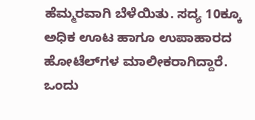ಹೆಮ್ಮರವಾಗಿ ಬೆಳೆಯಿತು. ಸದ್ಯ 10ಕ್ಕೂ ಅಧಿಕ ಊಟ ಹಾಗೂ ಉಪಾಹಾರದ ಹೋಟೆಲ್‌ಗಳ ಮಾಲೀಕರಾಗಿದ್ದಾರೆ. ಒಂದು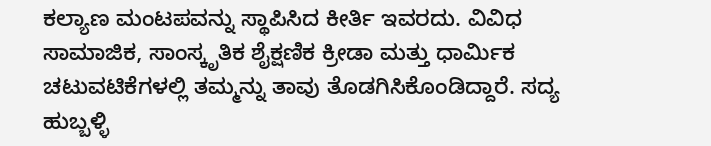ಕಲ್ಯಾಣ ಮಂಟಪವನ್ನು ಸ್ಥಾಪಿಸಿದ ಕೀರ್ತಿ ಇವರದು. ವಿವಿಧ ಸಾಮಾಜಿಕ, ಸಾಂಸ್ಕೃತಿಕ ಶೈಕ್ಷಣಿಕ ಕ್ರೀಡಾ ಮತ್ತು ಧಾರ್ಮಿಕ ಚಟುವಟಿಕೆಗಳಲ್ಲಿ ತಮ್ಮನ್ನು ತಾವು ತೊಡಗಿಸಿಕೊಂಡಿದ್ದಾರೆ. ಸದ್ಯ ಹುಬ್ಬಳ್ಳಿ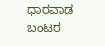ಧಾರವಾಡ ಬಂಟರ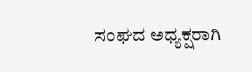ಸಂಘದ ಅಧ್ಯಕ್ಷರಾಗಿ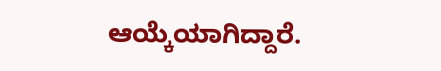ಆಯ್ಕೆಯಾಗಿದ್ದಾರೆ.